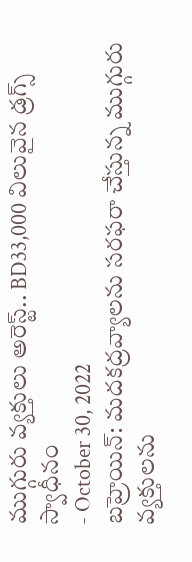ముగ్గురు వ్యక్తులు అరెస్ట్.. BD33,000 విలువైన డ్రగ్స్ స్వాధీనం
- October 30, 2022
బహ్రెయిన్: మదకద్రవ్యాలను సరఫరా చేస్తున్న ముగ్గురు వ్యక్తులను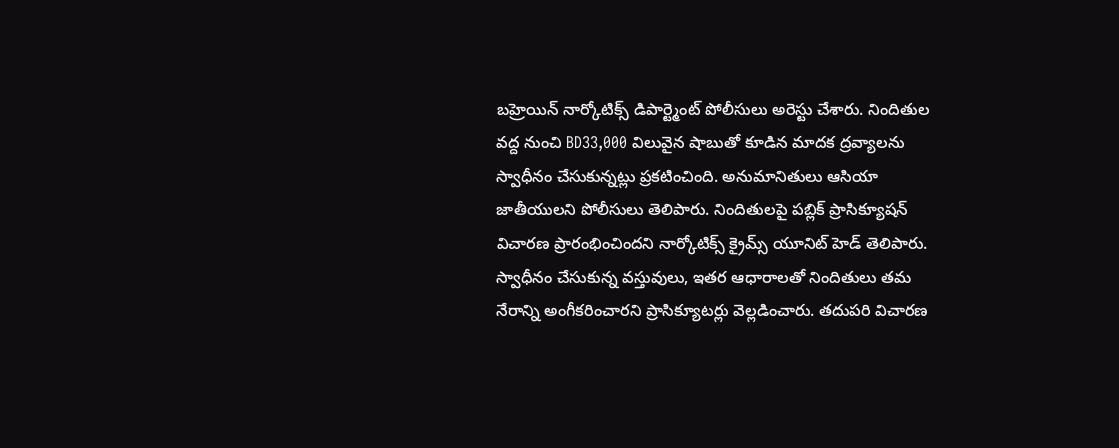బహ్రెయిన్ నార్కోటిక్స్ డిపార్ట్మెంట్ పోలీసులు అరెస్టు చేశారు. నిందితుల వద్ద నుంచి BD33,000 విలువైన షాబుతో కూడిన మాదక ద్రవ్యాలను స్వాధీనం చేసుకున్నట్లు ప్రకటించింది. అనుమానితులు ఆసియా జాతీయులని పోలీసులు తెలిపారు. నిందితులపై పబ్లిక్ ప్రాసిక్యూషన్ విచారణ ప్రారంభించిందని నార్కోటిక్స్ క్రైమ్స్ యూనిట్ హెడ్ తెలిపారు. స్వాధీనం చేసుకున్న వస్తువులు, ఇతర ఆధారాలతో నిందితులు తమ నేరాన్ని అంగీకరించారని ప్రాసిక్యూటర్లు వెల్లడించారు. తదుపరి విచారణ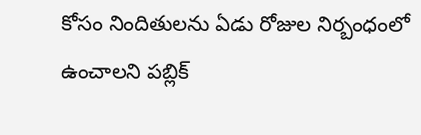కోసం నిందితులను ఏడు రోజుల నిర్బంధంలో ఉంచాలని పబ్లిక్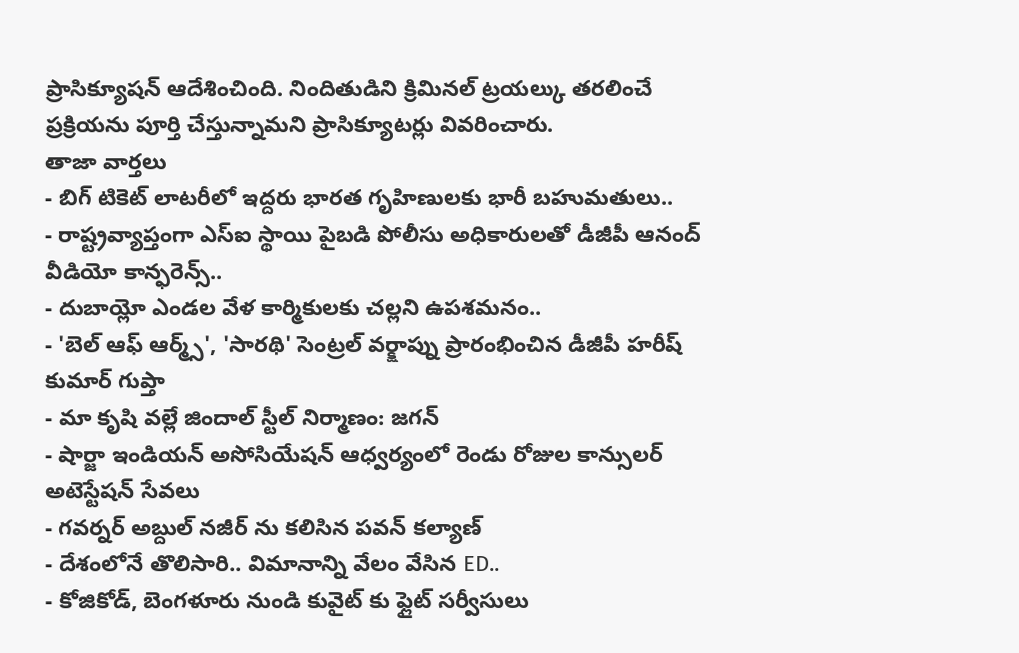ప్రాసిక్యూషన్ ఆదేశించింది. నిందితుడిని క్రిమినల్ ట్రయల్కు తరలించే ప్రక్రియను పూర్తి చేస్తున్నామని ప్రాసిక్యూటర్లు వివరించారు.
తాజా వార్తలు
- బిగ్ టికెట్ లాటరీలో ఇద్దరు భారత గృహిణులకు భారీ బహుమతులు..
- రాష్ట్రవ్యాప్తంగా ఎస్ఐ స్థాయి పైబడి పోలీసు అధికారులతో డీజీపీ ఆనంద్ వీడియో కాన్ఫరెన్స్..
- దుబాయ్లో ఎండల వేళ కార్మికులకు చల్లని ఉపశమనం..
- 'బెల్ ఆఫ్ ఆర్మ్స్', 'సారథి' సెంట్రల్ వర్క్షాప్ను ప్రారంభించిన డీజీపీ హరీష్ కుమార్ గుప్తా
- మా కృషి వల్లే జిందాల్ స్టీల్ నిర్మాణం: జగన్
- షార్జా ఇండియన్ అసోసియేషన్ ఆధ్వర్యంలో రెండు రోజుల కాన్సులర్ అటెస్టేషన్ సేవలు
- గవర్నర్ అబ్దుల్ నజీర్ ను కలిసిన పవన్ కల్యాణ్
- దేశంలోనే తొలిసారి.. విమానాన్ని వేలం వేసిన ED..
- కోజికోడ్, బెంగళూరు నుండి కువైట్ కు ఫ్లైట్ సర్వీసులు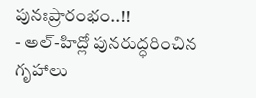పునఃప్రారంభం..!!
- అల్-హిద్లో పునరుద్ధరించిన గృహాలు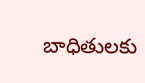బాధితులకు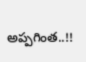అప్పగింత..!!